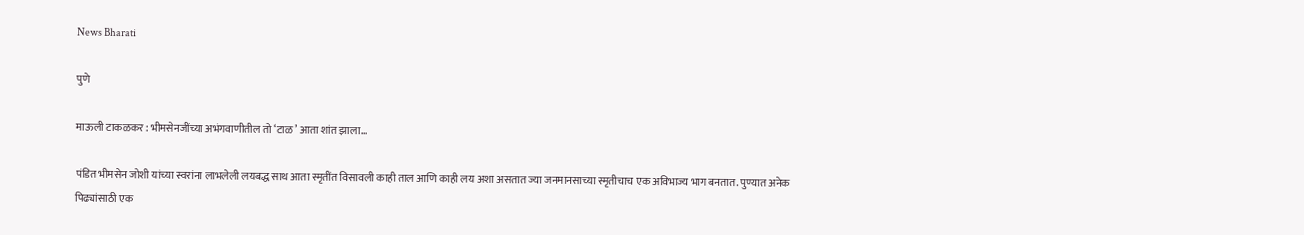News Bharati

पुणे

माऊली टाकळकर : भीमसेनजींच्या अभंगवाणीतील तो ‘टाळ’ आता शांत झाला…

पंडित भीमसेन जोशी यांच्या स्वरांना लाभलेली लयबद्ध साथ आता स्मृतींत विसावली काही ताल आणि काही लय अशा असतात ज्या जनमानसाच्या स्मृतीचाच एक अविभाज्य भाग बनतात. पुण्यात अनेक पिढ्यांसाठी एक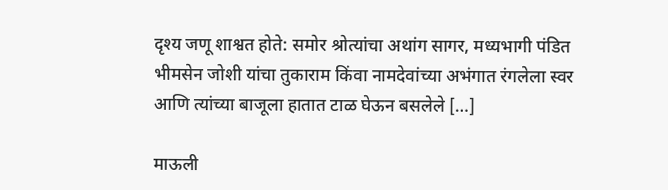दृश्य जणू शाश्वत होते: समोर श्रोत्यांचा अथांग सागर, मध्यभागी पंडित भीमसेन जोशी यांचा तुकाराम किंवा नामदेवांच्या अभंगात रंगलेला स्वर आणि त्यांच्या बाजूला हातात टाळ घेऊन बसलेले […]

माऊली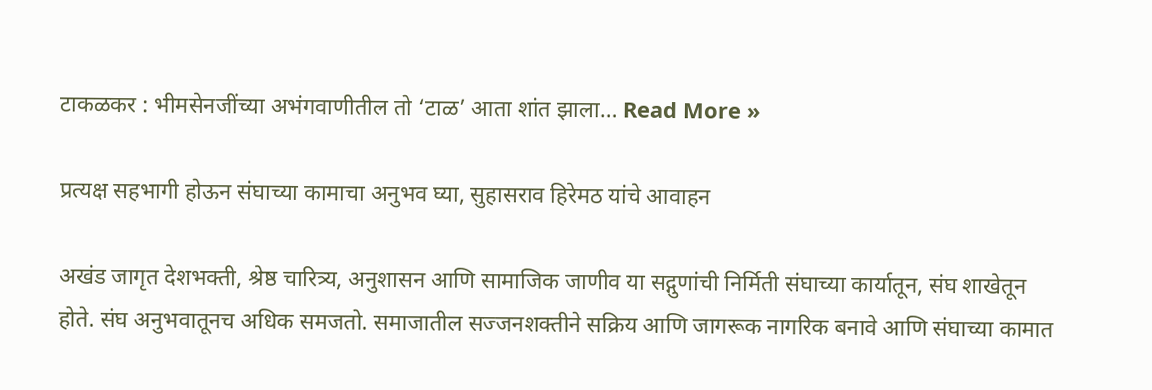टाकळकर : भीमसेनजींच्या अभंगवाणीतील तो ‘टाळ’ आता शांत झाला… Read More »

प्रत्यक्ष सहभागी होऊन संघाच्या कामाचा अनुभव घ्या, सुहासराव हिरेमठ यांचे आवाहन

अखंड जागृत देशभक्ती, श्रेष्ठ चारित्र्य, अनुशासन आणि सामाजिक जाणीव या सद्गुणांची निर्मिती संघाच्या कार्यातून, संघ शाखेतून होते. संघ अनुभवातूनच अधिक समजतो. समाजातील सज्जनशक्तीने सक्रिय आणि जागरूक नागरिक बनावे आणि संघाच्या कामात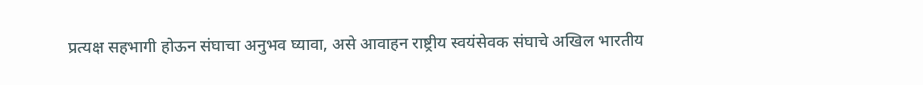प्रत्यक्ष सहभागी होऊन संघाचा अनुभव घ्यावा, असे आवाहन राष्ट्रीय स्वयंसेवक संघाचे अखिल भारतीय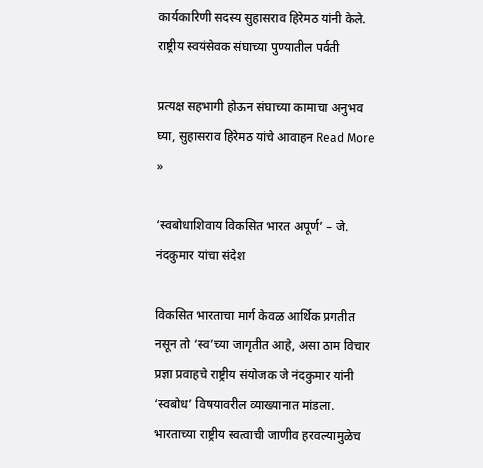कार्यकारिणी सदस्य सुहासराव हिरेमठ यांनी केले. राष्ट्रीय स्वयंसेवक संघाच्या पुण्यातील पर्वती

प्रत्यक्ष सहभागी होऊन संघाच्या कामाचा अनुभव घ्या, सुहासराव हिरेमठ यांचे आवाहन Read More »

‘स्वबोधाशिवाय विकसित भारत अपूर्ण’ – जे. नंदकुमार यांचा संदेश

विकसित भारताचा मार्ग केवळ आर्थिक प्रगतीत नसून तो ‘स्व’च्या जागृतीत आहे, असा ठाम विचार प्रज्ञा प्रवाहचे राष्ट्रीय संयोजक जे नंदकुमार यांनी ‘स्वबोध’ विषयावरील व्याख्यानात मांडला. भारताच्या राष्ट्रीय स्वत्वाची जाणीव हरवल्यामुळेच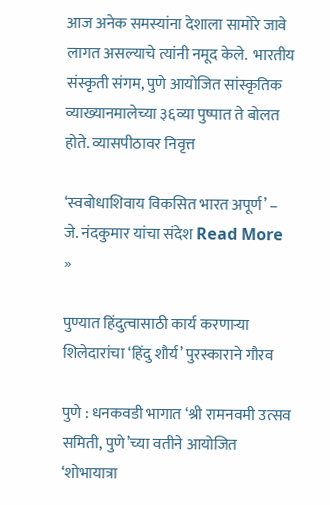आज अनेक समस्यांना देशाला सामोरे जावे लागत असल्याचे त्यांनी नमूद केले.  भारतीय संस्कृती संगम, पुणे आयोजित सांस्कृतिक व्याख्यानमालेच्या ३६व्या पुष्पात ते बोलत होते. व्यासपीठावर निवृत्त

‘स्वबोधाशिवाय विकसित भारत अपूर्ण’ – जे. नंदकुमार यांचा संदेश Read More »

पुण्यात हिंदुत्वासाठी कार्य करणाऱ्या शिलेदारांचा ‘हिंदु शौर्य’ पुरस्काराने गौरव

पुणे : धनकवडी भागात ‘श्री रामनवमी उत्सव समिती, पुणे’च्या वतीने आयोजित ‘शोभायात्रा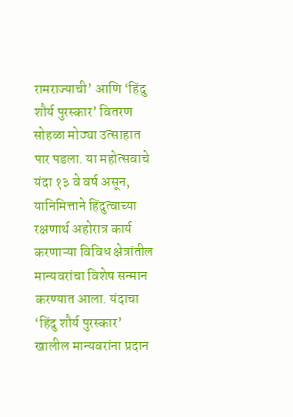रामराज्याची’ आणि ‘हिंदु शौर्य पुरस्कार’ वितरण सोहळा मोठ्या उत्साहात पार पडला. या महोत्सवाचे यंदा १३ वे वर्ष असून, यानिमित्ताने हिंदुत्वाच्या रक्षणार्थ अहोरात्र कार्य करणाऱ्या विविध क्षेत्रांतील मान्यवरांचा विशेष सन्मान करण्यात आला. यंदाचा ‘हिंदु शौर्य पुरस्कार’ खालील मान्यवरांना प्रदान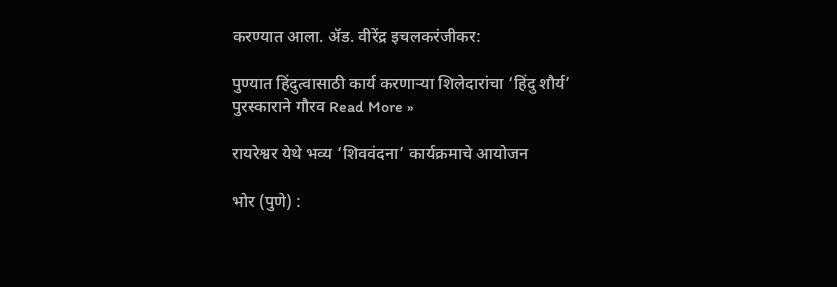करण्यात आला. ॲड. वीरेंद्र इचलकरंजीकर:

पुण्यात हिंदुत्वासाठी कार्य करणाऱ्या शिलेदारांचा ‘हिंदु शौर्य’ पुरस्काराने गौरव Read More »

रायरेश्वर येथे भव्य ‘शिववंदना’ कार्यक्रमाचे आयोजन

भोर (पुणे) :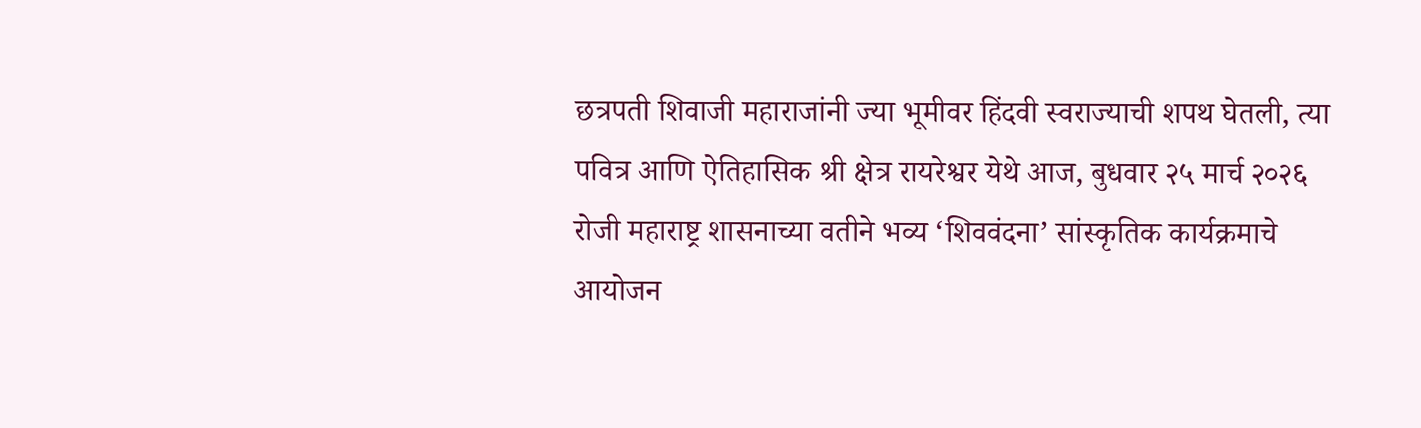छत्रपती शिवाजी महाराजांनी ज्या भूमीवर हिंदवी स्वराज्याची शपथ घेतली, त्या पवित्र आणि ऐतिहासिक श्री क्षेत्र रायरेश्वर येथे आज, बुधवार २५ मार्च २०२६ रोजी महाराष्ट्र शासनाच्या वतीने भव्य ‘शिववंदना’ सांस्कृतिक कार्यक्रमाचे आयोजन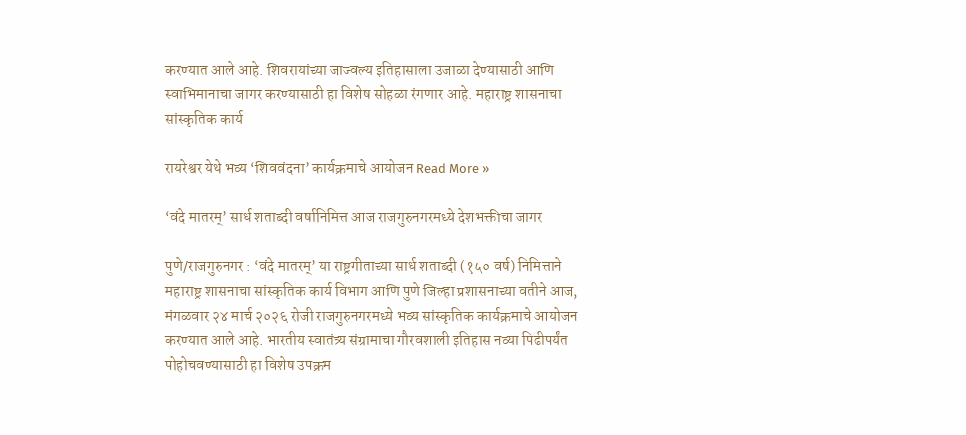करण्यात आले आहे. शिवरायांच्या जाज्वल्य इतिहासाला उजाळा देण्यासाठी आणि स्वाभिमानाचा जागर करण्यासाठी हा विशेष सोहळा रंगणार आहे. महाराष्ट्र शासनाचा सांस्कृतिक कार्य

रायरेश्वर येथे भव्य ‘शिववंदना’ कार्यक्रमाचे आयोजन Read More »

‘वंदे मातरम्’ सार्ध शताब्दी वर्षानिमित्त आज राजगुरुनगरमध्ये देशभक्तीचा जागर

पुणे/राजगुरुनगर : ‘वंदे मातरम्’ या राष्ट्रगीताच्या सार्ध शताब्दी (१५० वर्ष) निमित्ताने महाराष्ट्र शासनाचा सांस्कृतिक कार्य विभाग आणि पुणे जिल्हा प्रशासनाच्या वतीने आज, मंगळवार २४ मार्च २०२६ रोजी राजगुरुनगरमध्ये भव्य सांस्कृतिक कार्यक्रमाचे आयोजन करण्यात आले आहे. भारतीय स्वातंत्र्य संग्रामाचा गौरवशाली इतिहास नव्या पिढीपर्यंत पोहोचवण्यासाठी हा विशेष उपक्रम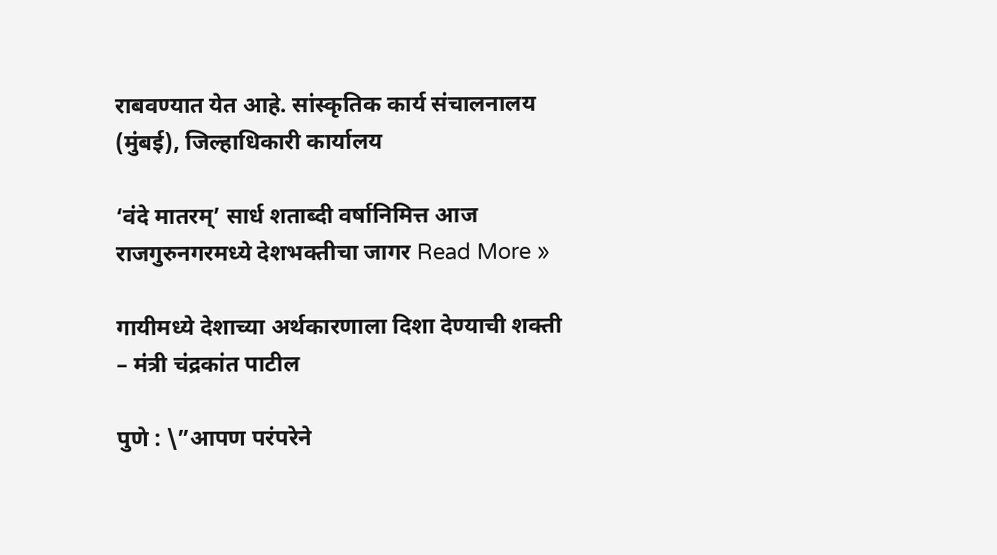राबवण्यात येत आहे. सांस्कृतिक कार्य संचालनालय (मुंबई), जिल्हाधिकारी कार्यालय

‘वंदे मातरम्’ सार्ध शताब्दी वर्षानिमित्त आज राजगुरुनगरमध्ये देशभक्तीचा जागर Read More »

गायीमध्ये देशाच्या अर्थकारणाला दिशा देण्याची शक्ती – मंत्री चंद्रकांत पाटील

पुणे : \”आपण परंपरेने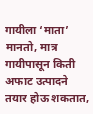गायीला ‘माता’ मानतो, मात्र गायीपासून किती अफाट उत्पादने तयार होऊ शकतात,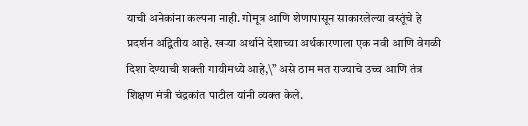याची अनेकांना कल्पना नाही. गोमूत्र आणि शेणापासून साकारलेल्या वस्तूंचे हे प्रदर्शन अद्वितीय आहे. खऱ्या अर्थाने देशाच्या अर्थकारणाला एक नवी आणि वेगळी दिशा देण्याची शक्ती गायीमध्ये आहे,\” असे ठाम मत राज्याचे उच्च आणि तंत्र शिक्षण मंत्री चंद्रकांत पाटील यांनी व्यक्त केले.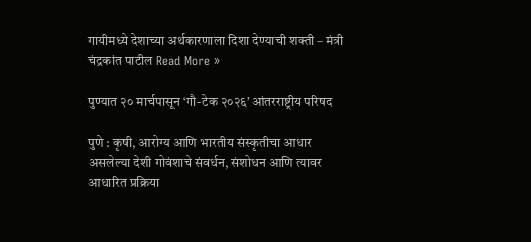गायीमध्ये देशाच्या अर्थकारणाला दिशा देण्याची शक्ती – मंत्री चंद्रकांत पाटील Read More »

पुण्यात २० मार्चपासून ‘गौ-टेक २०२६’ आंतरराष्ट्रीय परिषद

पुणे : कृषी, आरोग्य आणि भारतीय संस्कृतीचा आधार असलेल्या देशी गोवंशाचे संवर्धन, संशोधन आणि त्यावर आधारित प्रक्रिया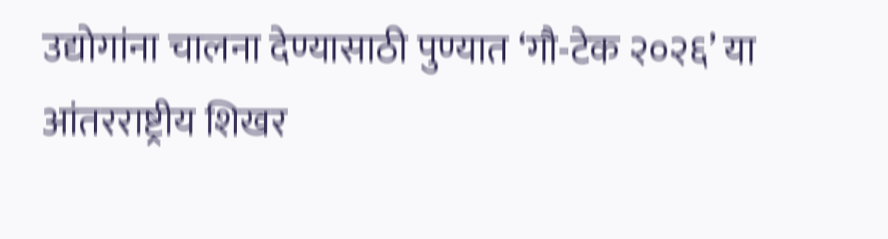उद्योगांना चालना देण्यासाठी पुण्यात ‘गौ-टेक २०२६’ या आंतरराष्ट्रीय शिखर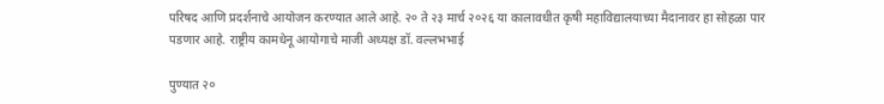परिषद आणि प्रदर्शनाचे आयोजन करण्यात आले आहे. २० ते २३ मार्च २०२६ या कालावधीत कृषी महाविद्यालयाच्या मैदानावर हा सोहळा पार पडणार आहे. राष्ट्रीय कामधेनू आयोगाचे माजी अध्यक्ष डॉ. वल्लभभाई

पुण्यात २०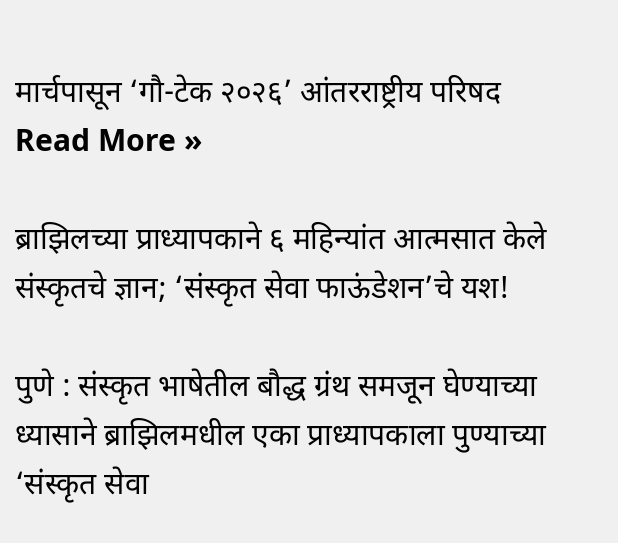मार्चपासून ‘गौ-टेक २०२६’ आंतरराष्ट्रीय परिषद Read More »

ब्राझिलच्या प्राध्यापकाने ६ महिन्यांत आत्मसात केले संस्कृतचे ज्ञान; ‘संस्कृत सेवा फाऊंडेशन’चे यश!

पुणे : संस्कृत भाषेतील बौद्ध ग्रंथ समजून घेण्याच्या ध्यासाने ब्राझिलमधील एका प्राध्यापकाला पुण्याच्या ‘संस्कृत सेवा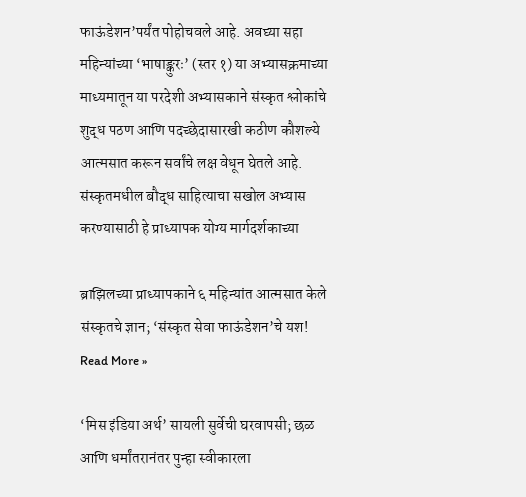फाऊंडेशन’पर्यंत पोहोचवले आहे. अवघ्या सहा महिन्यांच्या ‘भाषाङ्कुरः’ (स्तर १) या अभ्यासक्रमाच्या माध्यमातून या परदेशी अभ्यासकाने संस्कृत श्लोकांचे शुद्ध पठण आणि पदच्छेदासारखी कठीण कौशल्ये आत्मसात करून सर्वांचे लक्ष वेधून घेतले आहे. संस्कृतमधील बौद्ध साहित्याचा सखोल अभ्यास करण्यासाठी हे प्राध्यापक योग्य मार्गदर्शकाच्या

ब्राझिलच्या प्राध्यापकाने ६ महिन्यांत आत्मसात केले संस्कृतचे ज्ञान; ‘संस्कृत सेवा फाऊंडेशन’चे यश! Read More »

‘मिस इंडिया अर्थ’ सायली सुर्वेची घरवापसी; छळ आणि धर्मांतरानंतर पुन्हा स्वीकारला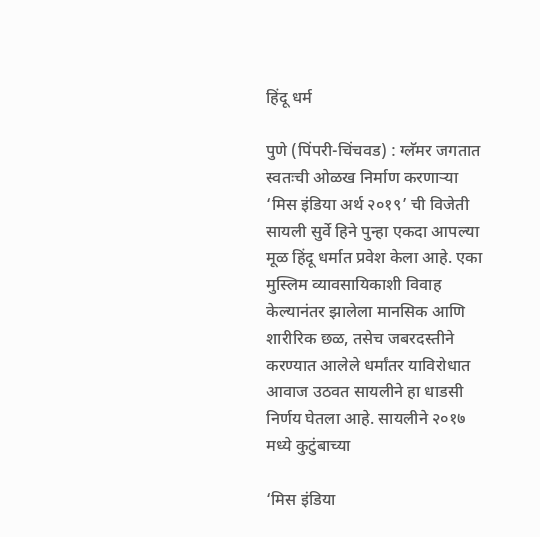हिंदू धर्म

पुणे (पिंपरी-चिंचवड) : ग्लॅमर जगतात स्वतःची ओळख निर्माण करणाऱ्या ‘मिस इंडिया अर्थ २०१९’ ची विजेती सायली सुर्वे हिने पुन्हा एकदा आपल्या मूळ हिंदू धर्मात प्रवेश केला आहे. एका मुस्लिम व्यावसायिकाशी विवाह केल्यानंतर झालेला मानसिक आणि शारीरिक छळ, तसेच जबरदस्तीने करण्यात आलेले धर्मांतर याविरोधात आवाज उठवत सायलीने हा धाडसी निर्णय घेतला आहे. सायलीने २०१७ मध्ये कुटुंबाच्या

‘मिस इंडिया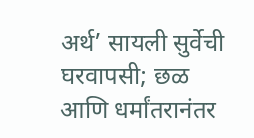अर्थ’ सायली सुर्वेची घरवापसी; छळ आणि धर्मांतरानंतर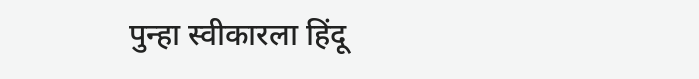पुन्हा स्वीकारला हिंदू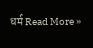धर्म Read More »